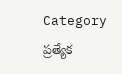Category ప్రత్యేక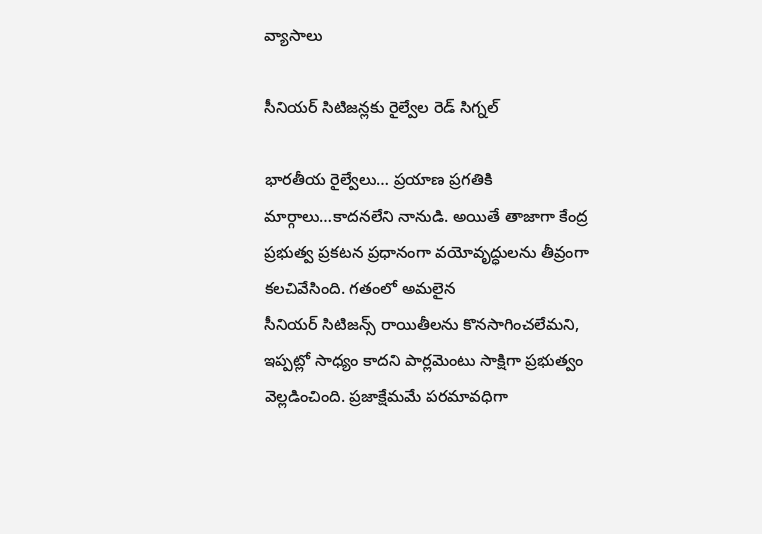వ్యాసాలు

సీనియర్‌ ‌సిటిజన్లకు రైల్వేల రెడ్‌ ‌సిగ్నల్‌

భారతీయ రైల్వేలు… ప్రయాణ ప్రగతికి మార్గాలు…కాదనలేని నానుడి. అయితే తాజాగా కేంద్ర ప్రభుత్వ ప్రకటన ప్రధానంగా వయోవృద్ధులను తీవ్రంగా కలచివేసింది. గతంలో అమలైన సీనియర్‌ ‌సిటిజన్స్ ‌రాయితీలను కొనసాగించలేమని, ఇప్పట్లో సాధ్యం కాదని పార్లమెంటు సాక్షిగా ప్రభుత్వం వెల్లడించింది. ప్రజాక్షేమమే పరమావధిగా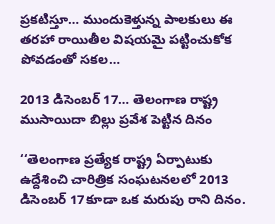ప్రకటిస్తూ… ముందుకెళ్తున్న పాలకులు ఈ తరహా రాయితీల విషయమై పట్టించుకోక పోవడంతో సకల…

2013 డిసెంబర్‌ 17… తెలంగాణ రాష్ట్ర ముసాయిదా బిల్లు ప్రవేశ పెట్టిన దినం

‘‘తెలంగాణ ప్రత్యేక రాష్ట్ర ఏర్పాటుకు ఉద్దేశించి చారిత్రిక సంఘటనలలో 2013 డిసెంబర్‌ 17కూడా ఒక మరుపు రాని దినం.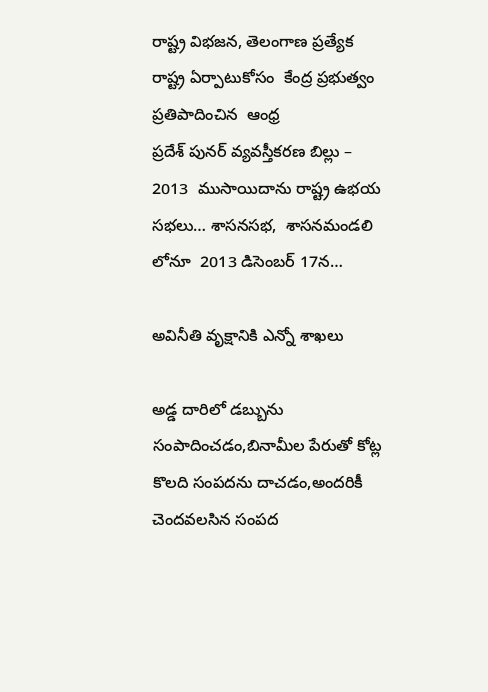రాష్ట్ర విభజన, తెలంగాణ ప్రత్యేక రాష్ట్ర ఏర్పాటుకోసం  కేంద్ర ప్రభుత్వం ప్రతిపాదించిన  ఆంధ్ర ప్రదేశ్‌ ‌పునర్‌ ‌వ్యవస్తీకరణ బిల్లు – 2013  ముసాయిదాను రాష్ట్ర ఉభయ సభలు… శాసనసభ,  శాసనమండలి లోనూ  2013 డిసెంబర్‌ 17న…

అవినీతి వృక్షానికి ఎన్నో శాఖలు

అడ్డ దారిలో డబ్బును సంపాదించడం,బినామీల పేరుతో కోట్ల కొలది సంపదను దాచడం,అందరికీ చెందవలసిన సంపద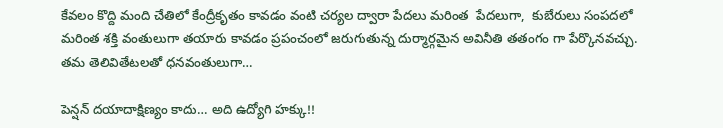కేవలం కొద్ది మంది చేతిలో కేంద్రీకృతం కావడం వంటి చర్యల ద్వారా పేదలు మరింత  పేదలుగా,  కుబేరులు సంపదలో మరింత శక్తి వంతులుగా తయారు కావడం ప్రపంచంలో జరుగుతున్న దుర్మార్గమైన అవినీతి తతంగం గా పేర్కొనవచ్చు.  తమ తెలివితేటలతో ధనవంతులుగా…

పెన్షన్‌ ‌దయాదాక్షిణ్యం కాదు… అది ఉద్యోగి హక్కు!!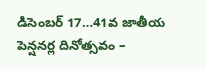డిసెంబర్‌ 17…41వ జాతీయ పెన్షనర్ల దినోత్సవం –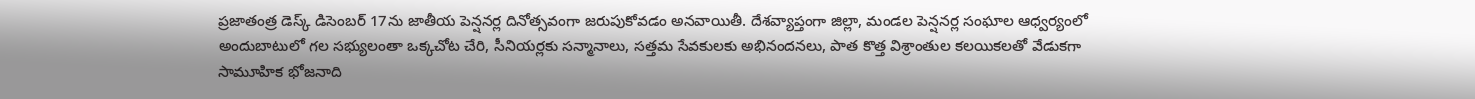ప్రజాతంత్ర డెస్క్ డిసెంబర్‌ 17ను జాతీయ పెన్షనర్ల దినోత్సవంగా జరుపుకోవడం అనవాయితీ. దేశవ్యాప్తంగా జిల్లా, మండల పెన్షనర్ల సంఘాల ఆధ్వర్యంలో అందుబాటులో గల సభ్యులంతా ఒక్కచోట చేరి, సీనియర్లకు సన్మానాలు, సత్తమ సేవకులకు అభినందనలు, పాత కొత్త విశ్రాంతుల కలయికలతో వేడుకగా సామూహిక భోజనాది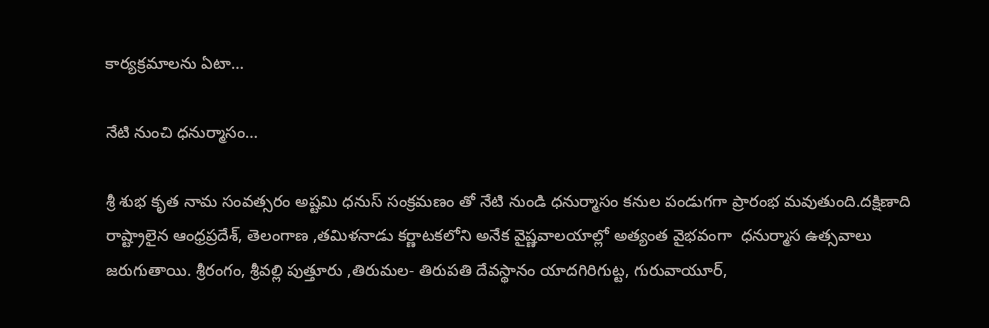కార్యక్రమాలను ఏటా…

నేటి నుంచి ధనుర్మాసం…

శ్రీ శుభ కృత నామ సంవత్సరం అష్టమి ధనుస్‌ ‌సంక్రమణం తో నేటి నుండి ధనుర్మాసం కనుల పండుగగా ప్రారంభ మవుతుంది.దక్షిణాది రాష్ట్రాలైన ఆంధ్రప్రదేశ్‌, తెలంగాణ ,తమిళనాడు కర్ణాటకలోని అనేక వైష్ణవాలయాల్లో అత్యంత వైభవంగా  ధనుర్మాస ఉత్సవాలు జరుగుతాయి. శ్రీరంగం, శ్రీవల్లి పుత్తూరు ,తిరుమల- తిరుపతి దేవస్థానం యాదగిరిగుట్ట, గురువాయూర్‌,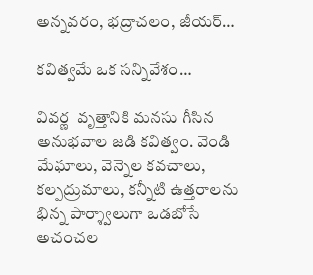అన్నవరం, భద్రాచలం, జీయర్‌…

క‌విత్వ‌మే ఒక స‌న్నివేశం…

వివ‌ర్ణ  వృత్తానికి మ‌న‌సు గీసిన అనుభవాల జ‌డి క‌విత్వం. వెండి మేఘాలు, వెన్నెల క‌వ‌చాలు, క‌ల్ప‌ద్రు‌మాలు, క‌న్నీటి ఉత్త‌రాల‌ను భిన్న పార్శ్వాలుగా ఒడ‌బోసే  అచంచ‌ల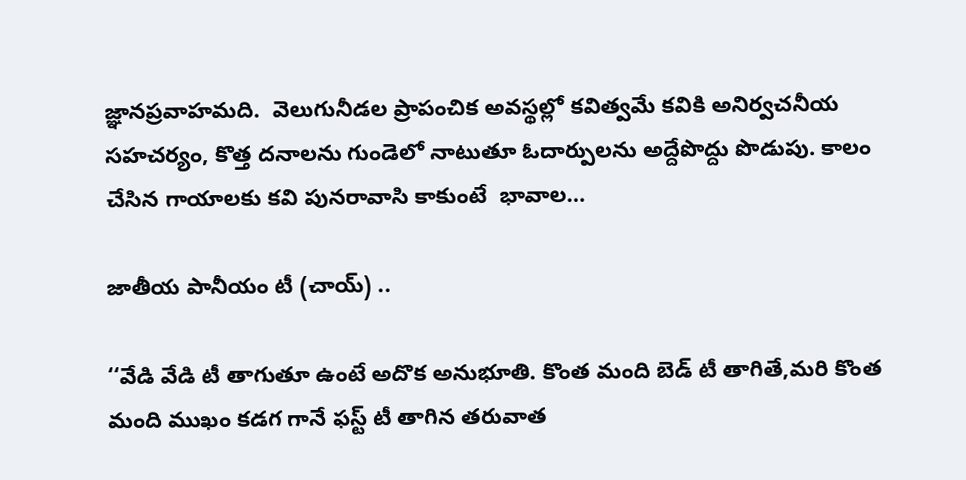జ్ఞాన‌ప్ర‌వాహ‌మ‌ది.  వెలుగునీడ‌ల ప్రాపంచిక అవ‌స్థ‌ల్లో క‌విత్వ‌మే క‌వికి అనిర్వ‌చ‌నీయ స‌హ‌చ‌ర్యం, కొత్త ద‌నాల‌ను గుండెలో నాటుతూ ఓదార్పుల‌ను అద్దేపొద్దు పొడుపు. కాలం చేసిన గాయాల‌కు క‌వి పున‌రావాసి కాకుంటే  భావాల…

జాతీయ పానీయం టీ (చాయ్‌) ..

‘‘వేడి వేడి టీ తాగుతూ ఉంటే అదొక అనుభూతి. కొంత మంది బెడ్‌ ‌టీ తాగితే,మరి కొంత మంది ముఖం కడగ గానే ఫస్ట్ ‌టీ తాగిన తరువాత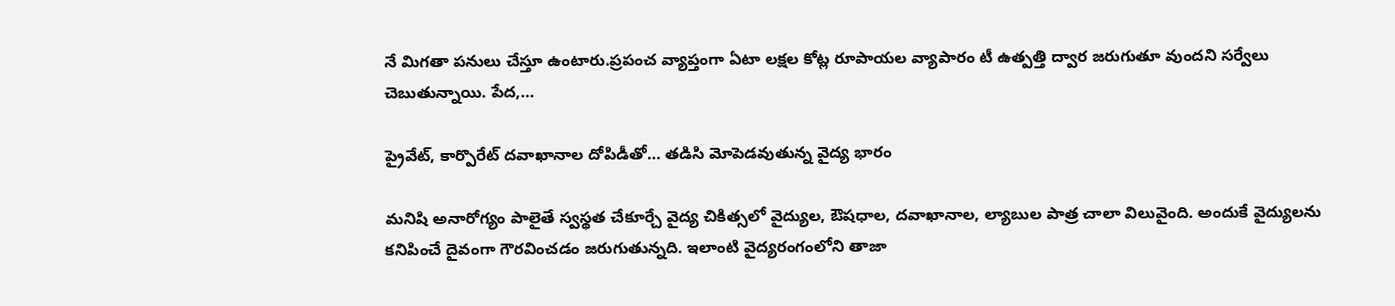నే మిగతా పనులు చేస్తూ ఉంటారు.ప్రపంచ వ్యాప్తంగా ఏటా లక్షల కోట్ల రూపాయల వ్యాపారం టీ ఉత్పత్తి ద్వార జరుగుతూ వుందని సర్వేలు చెబుతున్నాయి. పేద,…

ప్రైవేట్‌, కార్పొరేట్‌ ‌దవాఖానాల దోపిడీతో… తడిసి మోపెడవుతున్న వైద్య భారం

మనిషి అనారోగ్యం పాలైతే స్వస్థత చేకూర్చే వైద్య చికిత్సలో వైద్యుల, ఔషధాల, దవాఖానాల, ల్యాబుల పాత్ర చాలా విలువైంది. అందుకే వైద్యులను కనిపించే దైవంగా గౌరవించడం జరుగుతున్నది. ఇలాంటి వైద్యరంగంలోని తాజా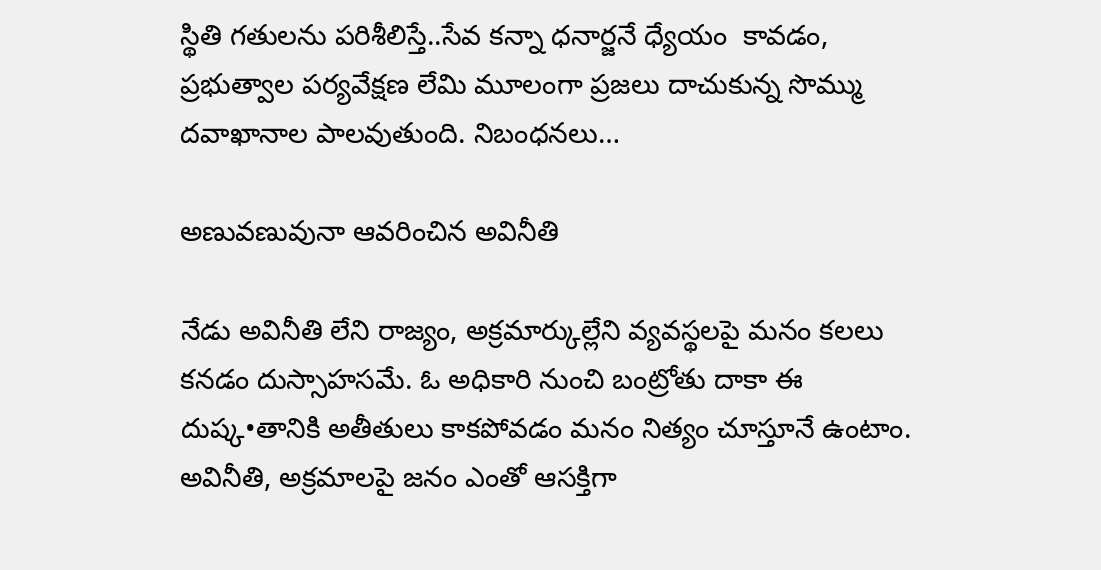స్థితి గతులను పరిశీలిస్తే..సేవ కన్నా ధనార్జనే ధ్యేయం  కావడం, ప్రభుత్వాల పర్యవేక్షణ లేమి మూలంగా ప్రజలు దాచుకున్న సొమ్ము దవాఖానాల పాలవుతుంది. నిబంధనలు…

అణువణువునా ఆవరించిన అవినీతి

నేడు అవినీతి లేని రాజ్యం, అక్రమార్కుల్లేని వ్యవస్థలపై మనం కలలు కనడం దుస్సాహసమే. ఓ అధికారి నుంచి బంట్రోతు దాకా ఈ దుష్క•తానికి అతీతులు కాకపోవడం మనం నిత్యం చూస్తూనే ఉంటాం. అవినీతి, అక్రమాలపై జనం ఎంతో ఆసక్తిగా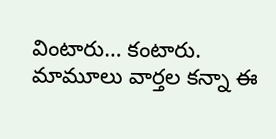వింటారు… కంటారు. మామూలు వార్తల కన్నా ఈ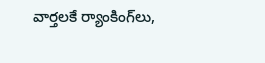వార్తలకే ర్యాంకింగ్‌లు,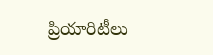ప్రియారిటీలు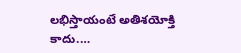లభిస్తాయంటే అతిశయోక్తి కాదు.…